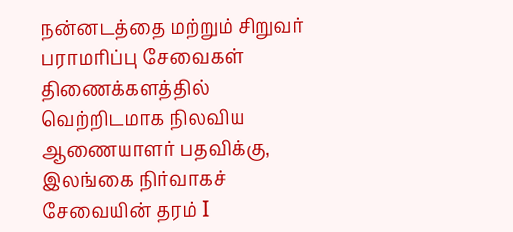நன்னடத்தை மற்றும் சிறுவர் பராமரிப்பு சேவைகள் திணைக்களத்தில் வெற்றிடமாக நிலவிய ஆணையாளர் பதவிக்கு, இலங்கை நிர்வாகச் சேவையின் தரம் I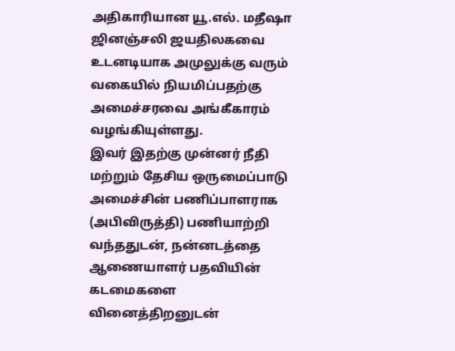அதிகாரியான யூ.எல். மதீஷா ஜினஞ்சலி ஜயதிலகவை உடனடியாக அமுலுக்கு வரும் வகையில் நியமிப்பதற்கு அமைச்சரவை அங்கீகாரம் வழங்கியுள்ளது.
இவர் இதற்கு முன்னர் நீதி மற்றும் தேசிய ஒருமைப்பாடு அமைச்சின் பணிப்பாளராக (அபிவிருத்தி) பணியாற்றி வந்ததுடன், நன்னடத்தை ஆணையாளர் பதவியின் கடமைகளை வினைத்திறனுடன்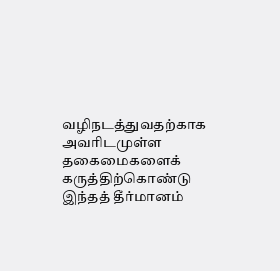வழிநடத்துவதற்காக அவரிடமுள்ள தகைமைகளைக் கருத்திற்கொண்டு இந்தத் தீர்மானம்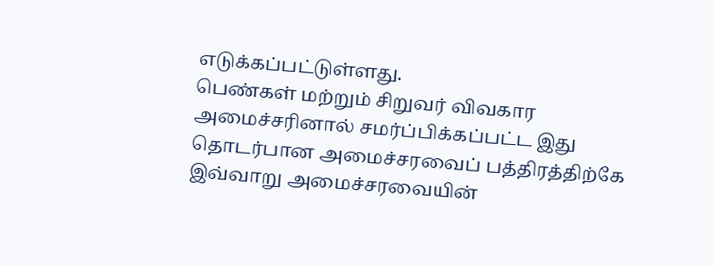எடுக்கப்பட்டுள்ளது.
பெண்கள் மற்றும் சிறுவர் விவகார அமைச்சரினால் சமர்ப்பிக்கப்பட்ட இது தொடர்பான அமைச்சரவைப் பத்திரத்திற்கே இவ்வாறு அமைச்சரவையின்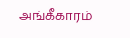அங்கீகாரம்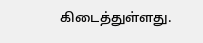கிடைத்துள்ளது.